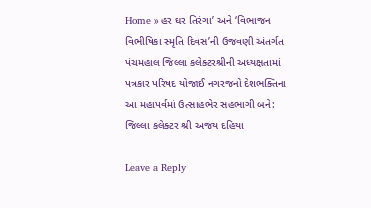Home » હર ઘર તિરંગા’ અને ‘વિભાજન વિભીષિકા સ્મૃતિ દિવસ’ની ઉજવણી અંતર્ગત પંચમહાલ જિલ્લા કલેક્ટરશ્રીની અધ્યક્ષતામાં પત્રકાર પરિષદ યોજાઈ નગરજનો દેશભક્તિના આ મહાપર્વમાં ઉત્સાહભેર સહભાગી બને: જિલ્લા કલેક્ટર શ્રી અજય દહિયા

Leave a Reply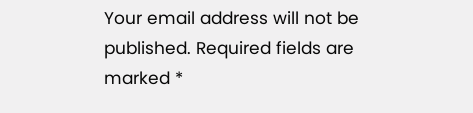Your email address will not be published. Required fields are marked *